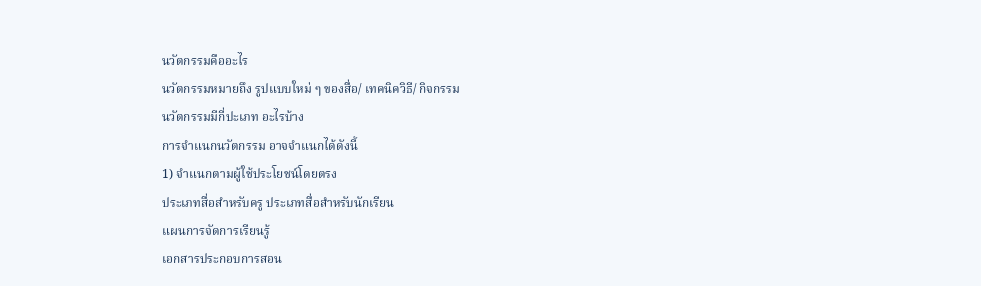นวัตกรรมคืออะไร
นวัตกรรมหมายถึง รูปแบบใหม่ ๆ ของสื่อ/ เทคนิควิธี/ กิจกรรม
นวัตกรรมมีกี่ปะเภท อะไรบ้าง
การจำแนกนวัตกรรม อาจจำแนกได้ดังนี้
1) จำแนกตามผู้ใช้ประโยชน์โดยตรง
ประเภทสื่อสำหรับครู ประเภทสื่อสำหรับนักเรียน
แผนการจัดการเรียนรู้
เอกสารประกอบการสอน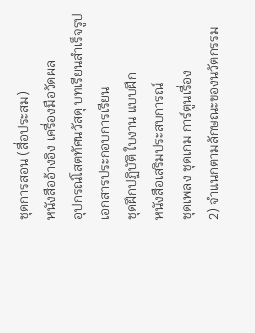ชุดการสอน (สื่อประสม)
หนังสืออ้างอิง เครื่องมือวัดผล
อุปกรณ์โสตทัศนวัสดุ บทเรียนสำเร็จรูป
เอกสารประกอบการเรียน
ชุดฝึกปฏิบัติ ใบงาน แบบฝึก
หนังสือเสริมประสบการณ์
ชุดเพลง ชุดเกม การ์ตูนเรื่อง
2) จำแนกตามลักษณะของนวัตกรรม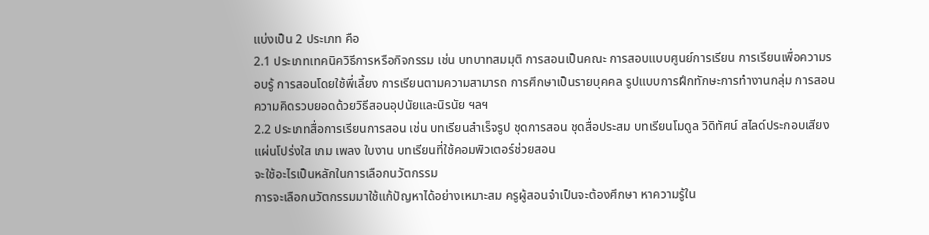แบ่งเป็น 2 ประเภท คือ
2.1 ประเภทเทคนิควิธีการหรือกิจกรรม เช่น บทบาทสมมุติ การสอนเป็นคณะ การสอบแบบศูนย์การเรียน การเรียนเพื่อความรอบรู้ การสอนโดยใช้พี่เลี้ยง การเรียนตามความสามารถ การศึกษาเป็นรายบุคคล รูปแบบการฝึกทักษะการทำงานกลุ่ม การสอนความคิดรวบยอดด้วยวิธีสอนอุปนัยและนิรนัย ฯลฯ
2.2 ประเภทสื่อการเรียนการสอน เช่น บทเรียนสำเร็จรูป ชุดการสอน ชุดสื่อประสม บทเรียนโมดูล วิดิทัศน์ สไลด์ประกอบเสียง แผ่นโปร่งใส เกม เพลง ใบงาน บทเรียนที่ใช้คอมพิวเตอร์ช่วยสอน
จะใช้อะไรเป็นหลักในการเลือกนวัตกรรม
การจะเลือกนวัตกรรมมาใช้แก้ปัญหาได้อย่างเหมาะสม ครูผู้สอนจำเป็นจะต้องศึกษา หาความรู้ใน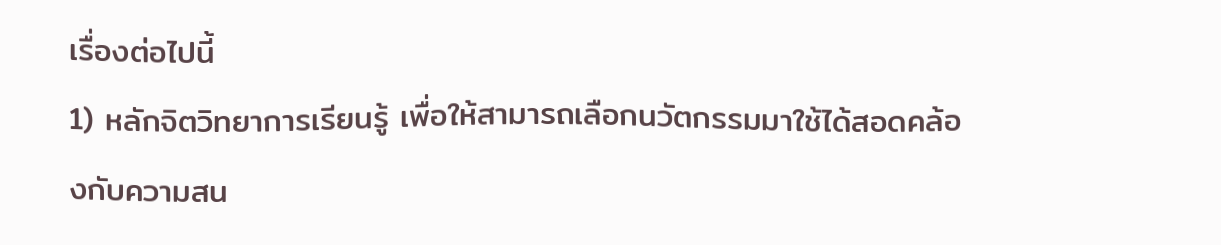เรื่องต่อไปนี้
1) หลักจิตวิทยาการเรียนรู้ เพื่อให้สามารถเลือกนวัตกรรมมาใช้ได้สอดคล้องกับความสน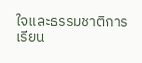ใจและธรรมชาติการเรียน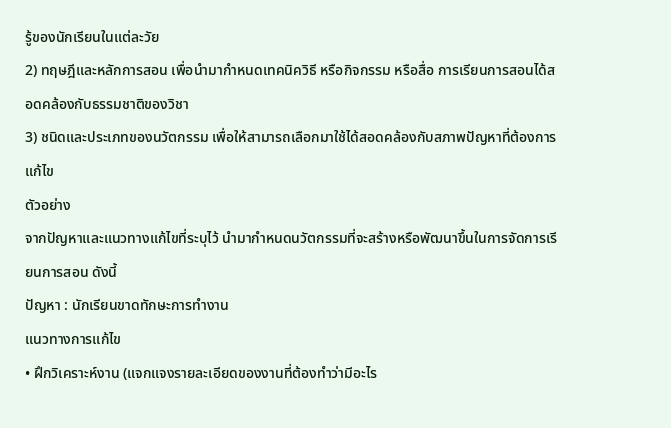รู้ของนักเรียนในแต่ละวัย
2) ทฤษฎีและหลักการสอน เพื่อนำมากำหนดเทคนิควิธี หรือกิจกรรม หรือสื่อ การเรียนการสอนได้สอดคล้องกับธรรมชาติของวิชา
3) ชนิดและประเภทของนวัตกรรม เพื่อให้สามารถเลือกมาใช้ได้สอดคล้องกับสภาพปัญหาที่ต้องการแก้ไข
ตัวอย่าง
จากปัญหาและแนวทางแก้ไขที่ระบุไว้ นำมากำหนดนวัตกรรมที่จะสร้างหรือพัฒนาขึ้นในการจัดการเรียนการสอน ดังนี้
ปัญหา : นักเรียนขาดทักษะการทำงาน
แนวทางการแก้ไข
• ฝึกวิเคราะห์งาน (แจกแจงรายละเอียดของงานที่ต้องทำว่ามีอะไร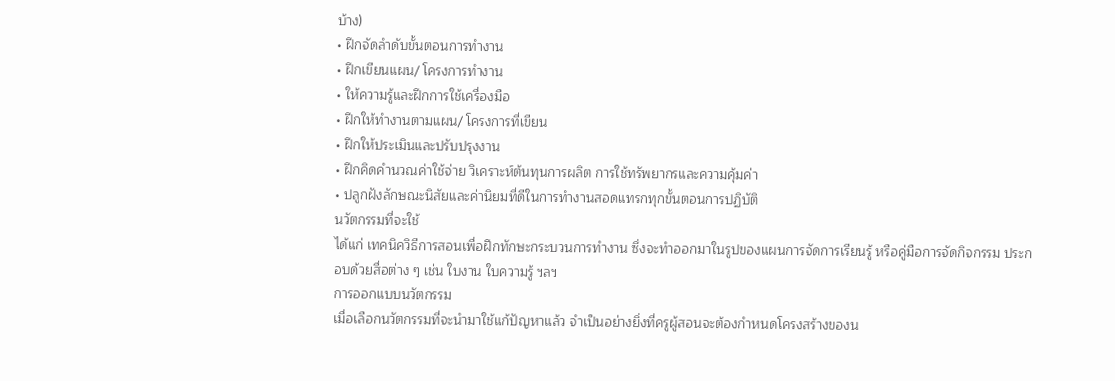บ้าง)
• ฝึกจัดลำดับขั้นตอนการทำงาน
• ฝึกเขียนแผน/ โครงการทำงาน
• ให้ความรู้และฝึกการใช้เครื่องมือ
• ฝึกให้ทำงานตามแผน/ โครงการที่เขียน
• ฝึกให้ประเมินและปรับปรุงงาน
• ฝึกคิดคำนวณค่าใช้จ่าย วิเคราะห์ต้นทุนการผลิต การใช้ทรัพยากรและความคุ้มค่า
• ปลูกฝังลักษณะนิสัยและค่านิยมที่ดีในการทำงานสอดแทรกทุกขั้นตอนการปฏิบัติ
นวัตกรรมที่จะใช้
ได้แก่ เทคนิควิธีการสอนเพื่อฝึกทักษะกระบวนการทำงาน ซึ่งจะทำออกมาในรูปของแผนการจัดการเรียนรู้ หรือคู่มือการจัดกิจกรรม ประกอบด้วยสื่อต่าง ๆ เช่น ใบงาน ใบความรู้ ฯลฯ
การออกแบบนวัตกรรม
เมื่อเลือกนวัตกรรมที่จะนำมาใช้แก้ปัญหาแล้ว จำเป็นอย่างยิ่งที่ครูผู้สอนจะต้องกำหนดโครงสร้างของน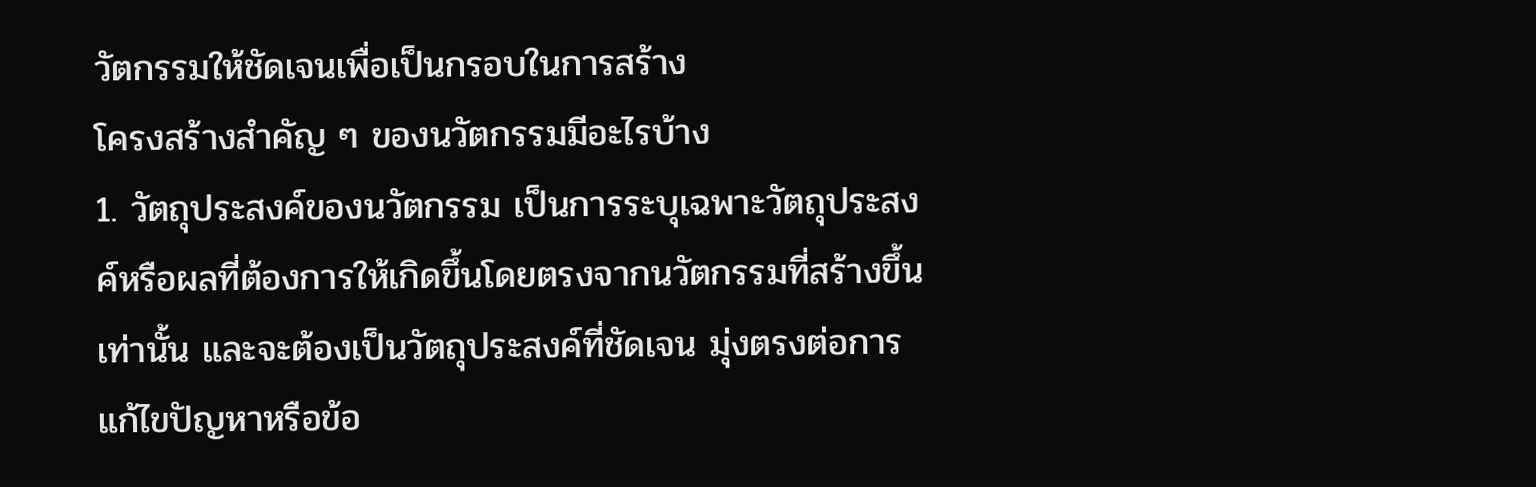วัตกรรมให้ชัดเจนเพื่อเป็นกรอบในการสร้าง
โครงสร้างสำคัญ ๆ ของนวัตกรรมมีอะไรบ้าง
1. วัตถุประสงค์ของนวัตกรรม เป็นการระบุเฉพาะวัตถุประสงค์หรือผลที่ต้องการให้เกิดขึ้นโดยตรงจากนวัตกรรมที่สร้างขึ้นเท่านั้น และจะต้องเป็นวัตถุประสงค์ที่ชัดเจน มุ่งตรงต่อการแก้ไขปัญหาหรือข้อ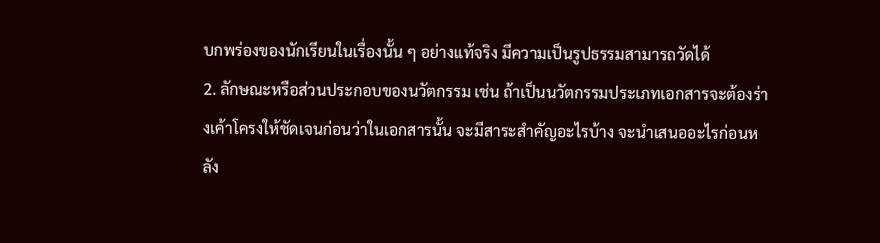บกพร่องของนักเรียนในเรื่องนั้น ๆ อย่างแท้จริง มีความเป็นรูปธรรมสามารถวัดได้
2. ลักษณะหรือส่วนประกอบของนวัตกรรม เช่น ถ้าเป็นนวัตกรรมประเภทเอกสารจะต้องร่างเค้าโครงให้ชัดเจนก่อนว่าในเอกสารนั้น จะมีสาระสำคัญอะไรบ้าง จะนำเสนออะไรก่อนหลัง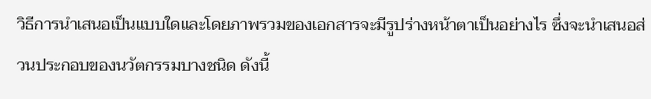วิธีการนำเสนอเป็นแบบใดและโดยภาพรวมของเอกสารจะมีรูปร่างหน้าตาเป็นอย่างไร ซึ่งจะนำเสนอส่วนประกอบของนวัตกรรมบางชนิด ดังนี้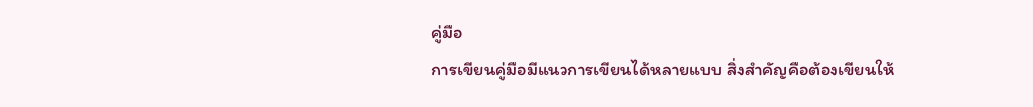คู่มือ
การเขียนคู่มือมีแนวการเขียนได้หลายแบบ สิ่งสำคัญคือต้องเขียนให้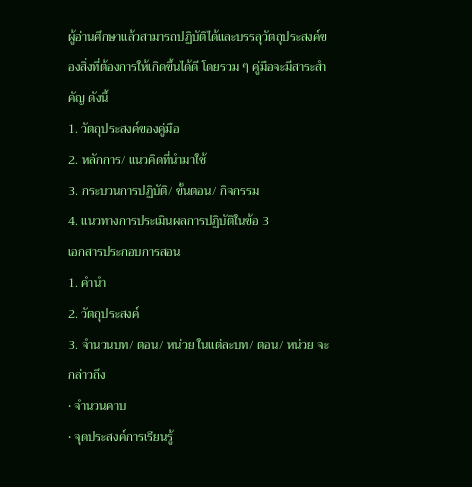ผู้อ่านศึกษาแล้วสามารถปฏิบัติได้และบรรลุวัตถุประสงค์ของสิ่งที่ต้องการให้เกิดขึ้นได้ดี โดยรวม ๆ คู่มือจะมีสาระสำคัญ ดังนี้
1. วัตถุประสงค์ของคู่มือ
2. หลักการ/ แนวคิดที่นำมาใช้
3. กระบวนการปฏิบัติ/ ขั้นตอน/ กิจกรรม
4. แนวทางการประเมินผลการปฏิบัติในข้อ 3
เอกสารประกอบการสอน
1. คำนำ
2. วัตถุประสงค์
3. จำนวนบท/ ตอน/ หน่วย ในแต่ละบท/ ตอน/ หน่วย จะกล่าวถึง
• จำนวนคาบ
• จุดประสงค์การเรียนรู้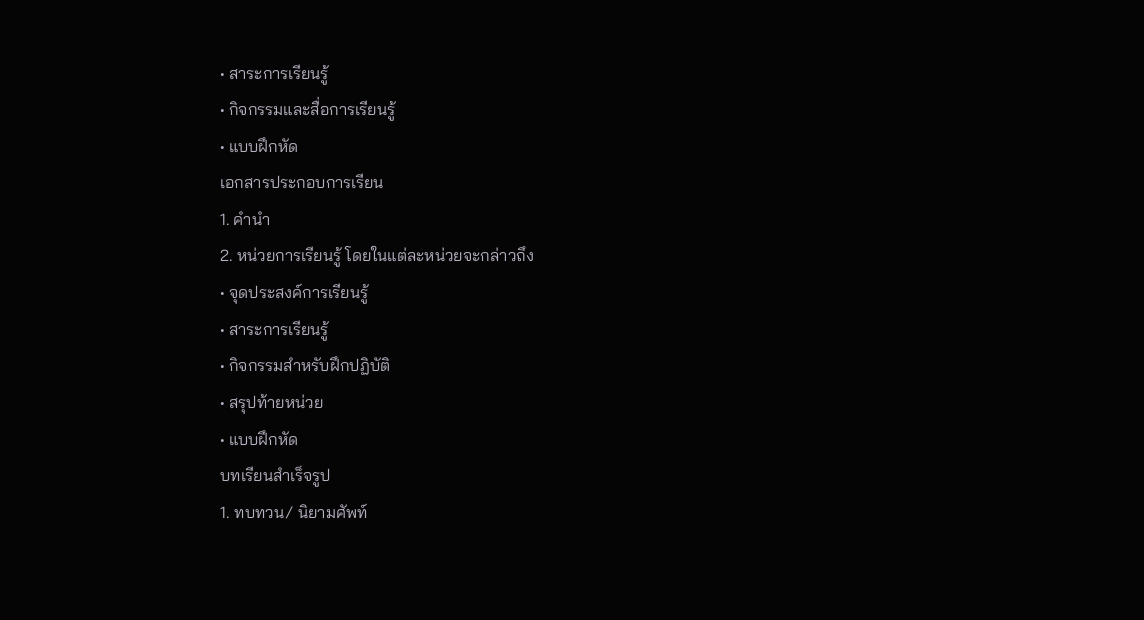• สาระการเรียนรู้
• กิจกรรมและสื่อการเรียนรู้
• แบบฝึกหัด
เอกสารประกอบการเรียน
1. คำนำ
2. หน่วยการเรียนรู้ โดยในแต่ละหน่วยจะกล่าวถึง
• จุดประสงค์การเรียนรู้
• สาระการเรียนรู้
• กิจกรรมสำหรับฝึกปฏิบัติ
• สรุปท้ายหน่วย
• แบบฝึกหัด
บทเรียนสำเร็จรูป
1. ทบทวน/ นิยามศัพท์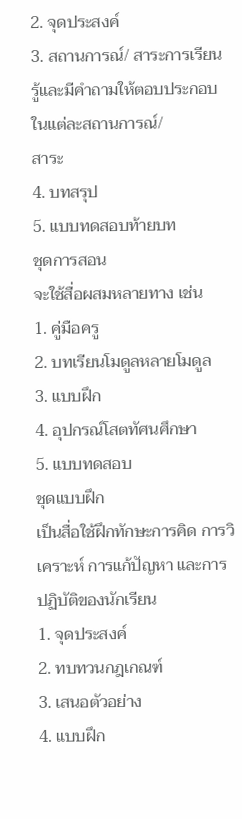2. จุดประสงค์
3. สถานการณ์/ สาระการเรียนรู้และมีคำถามให้ตอบประกอบในแต่ละสถานการณ์/
สาระ
4. บทสรุป
5. แบบทดสอบท้ายบท
ชุดการสอน
จะใช้สื่อผสมหลายทาง เช่น
1. คู่มือครู
2. บทเรียนโมดูลหลายโมดูล
3. แบบฝึก
4. อุปกรณ์โสตทัศนศึกษา
5. แบบทดสอบ
ชุดแบบฝึก
เป็นสื่อใช้ฝึกทักษะการคิด การวิเคราะห์ การแก้ปัญหา และการปฏิบัติของนักเรียน
1. จุดประสงค์
2. ทบทวนกฎเกณฑ์
3. เสนอตัวอย่าง
4. แบบฝึก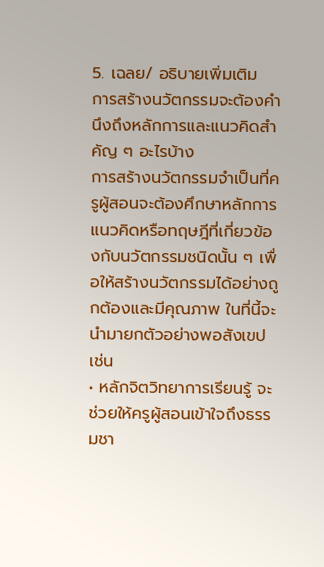5. เฉลย/ อธิบายเพิ่มเติม
การสร้างนวัตกรรมจะต้องคำนึงถึงหลักการและแนวคิดสำคัญ ๆ อะไรบ้าง
การสร้างนวัตกรรมจำเป็นที่ครูผู้สอนจะต้องศึกษาหลักการ แนวคิดหรือทฤษฎีที่เกี่ยวข้องกับนวัตกรรมชนิดนั้น ๆ เพื่อให้สร้างนวัตกรรมได้อย่างถูกต้องและมีคุณภาพ ในที่นี้จะนำมายกตัวอย่างพอสังเขป เช่น
• หลักจิตวิทยาการเรียนรู้ จะช่วยให้ครูผู้สอนเข้าใจถึงธรรมชา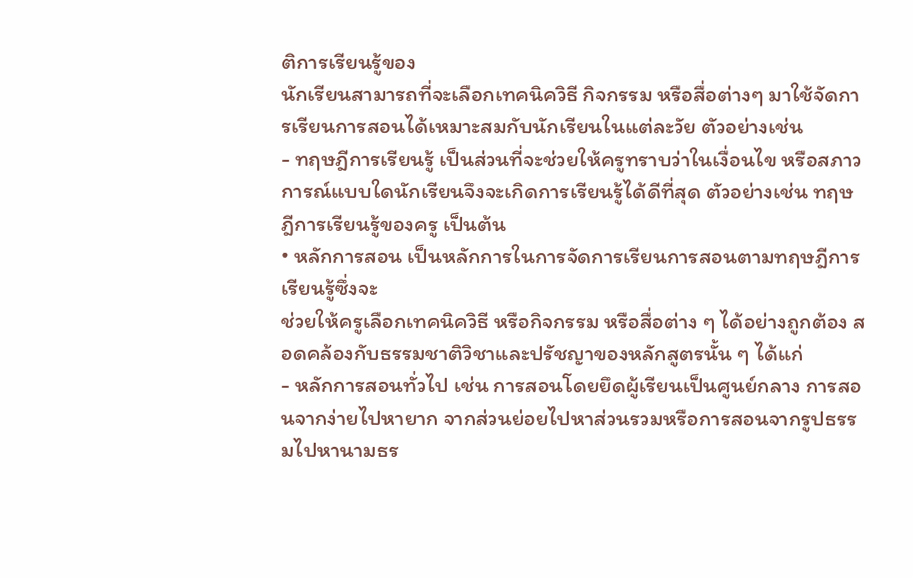ติการเรียนรู้ของ
นักเรียนสามารถที่จะเลือกเทคนิควิธี กิจกรรม หรือสื่อต่างๆ มาใช้จัดการเรียนการสอนได้เหมาะสมกับนักเรียนในแต่ละวัย ตัวอย่างเช่น
- ทฤษฎีการเรียนรู้ เป็นส่วนที่จะช่วยให้ครูทราบว่าในเงื่อนไข หรือสภาวการณ์แบบใดนักเรียนจึงจะเกิดการเรียนรู้ได้ดีที่สุด ตัวอย่างเช่น ทฤษฎีการเรียนรู้ของครู เป็นต้น
• หลักการสอน เป็นหลักการในการจัดการเรียนการสอนตามทฤษฎีการเรียนรู้ซึ่งจะ
ช่วยให้ครูเลือกเทคนิควิธี หรือกิจกรรม หรือสื่อต่าง ๆ ได้อย่างถูกต้อง สอดคล้องกับธรรมชาติวิชาและปรัชญาของหลักสูตรนั้น ๆ ได้แก่
- หลักการสอนทั่วไป เช่น การสอนโดยยึดผู้เรียนเป็นศูนย์กลาง การสอนจากง่ายไปหายาก จากส่วนย่อยไปหาส่วนรวมหรือการสอนจากรูปธรรมไปหานามธร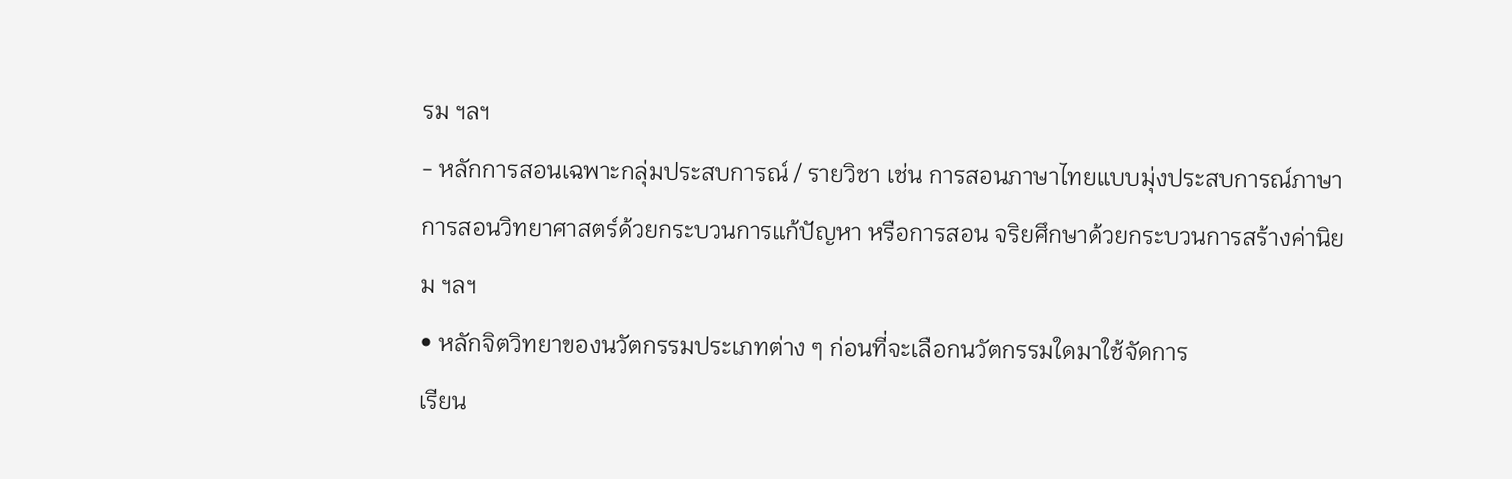รม ฯลฯ
- หลักการสอนเฉพาะกลุ่มประสบการณ์ / รายวิชา เช่น การสอนภาษาไทยแบบมุ่งประสบการณ์ภาษา การสอนวิทยาศาสตร์ด้วยกระบวนการแก้ปัญหา หรือการสอน จริยศึกษาด้วยกระบวนการสร้างค่านิยม ฯลฯ
• หลักจิตวิทยาของนวัตกรรมประเภทต่าง ๆ ก่อนที่จะเลือกนวัตกรรมใดมาใช้จัดการ
เรียน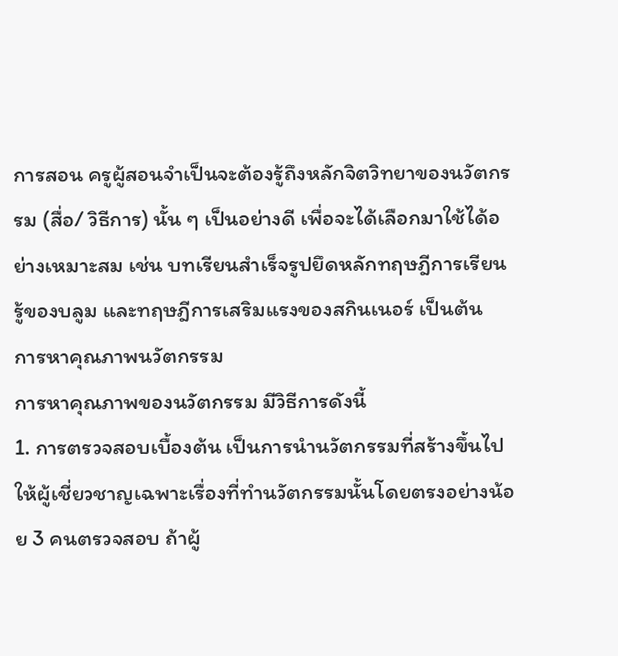การสอน ครูผู้สอนจำเป็นจะต้องรู้ถึงหลักจิตวิทยาของนวัตกรรม (สื่อ/ วิธีการ) นั้น ๆ เป็นอย่างดี เพื่อจะได้เลือกมาใช้ได้อย่างเหมาะสม เช่น บทเรียนสำเร็จรูปยึดหลักทฤษฎีการเรียนรู้ของบลูม และทฤษฎีการเสริมแรงของสกินเนอร์ เป็นต้น
การหาคุณภาพนวัตกรรม
การหาคุณภาพของนวัตกรรม มีวิธีการดังนี้
1. การตรวจสอบเบื้องต้น เป็นการนำนวัตกรรมที่สร้างขึ้นไปให้ผู้เชี่ยวชาญเฉพาะเรื่องที่ทำนวัตกรรมนั้นโดยตรงอย่างน้อย 3 คนตรวจสอบ ถ้าผู้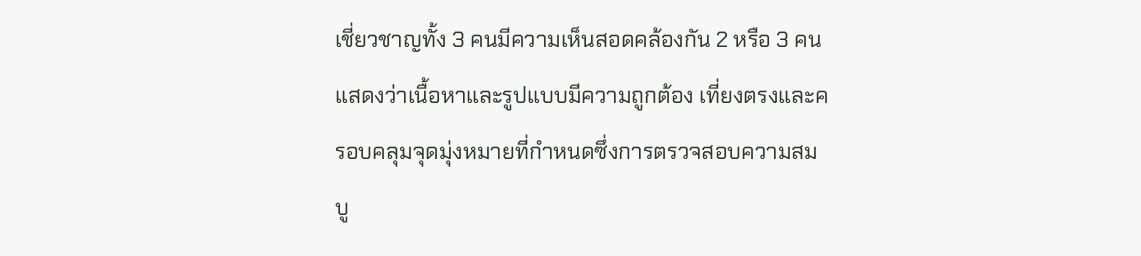เชี่ยวชาญทั้ง 3 คนมีความเห็นสอดคล้องกัน 2 หรือ 3 คน แสดงว่าเนื้อหาและรูปแบบมีความถูกต้อง เที่ยงตรงและครอบคลุมจุดมุ่งหมายที่กำหนดซึ่งการตรวจสอบความสมบู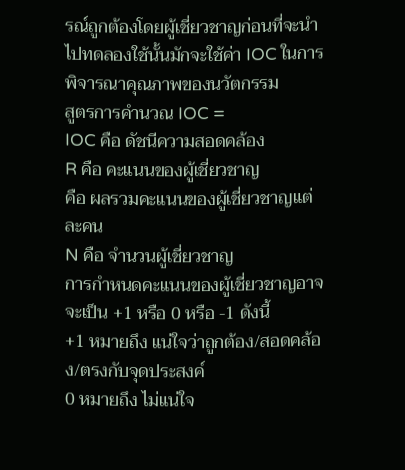รณ์ถูกต้องโดยผู้เชี่ยวชาญก่อนที่จะนำไปทดลองใช้นั้นมักจะใช้ค่า IOC ในการพิจารณาคุณภาพของนวัตกรรม
สูตรการคำนวณ IOC =
IOC คือ ดัชนีความสอดคล้อง
R คือ คะแนนของผู้เชี่ยวชาญ
คือ ผลรวมคะแนนของผู้เชี่ยวชาญแต่ละคน
N คือ จำนวนผู้เชี่ยวชาญ
การกำหนดคะแนนของผู้เชี่ยวชาญอาจจะเป็น +1 หรือ 0 หรือ -1 ดังนี้
+1 หมายถึง แน่ใจว่าถูกต้อง/สอดคล้อง/ตรงกับจุดประสงค์
0 หมายถึง ไม่แน่ใจ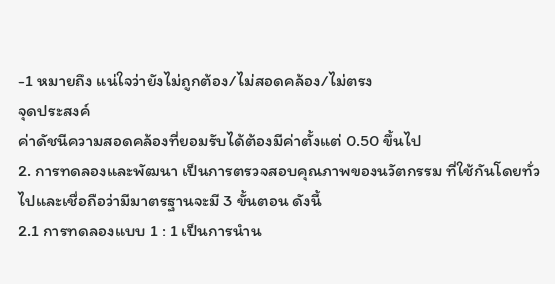-1 หมายถึง แน่ใจว่ายังไม่ถูกต้อง/ไม่สอดคล้อง/ไม่ตรง
จุดประสงค์
ค่าดัชนีความสอดคล้องที่ยอมรับได้ต้องมีค่าตั้งแต่ 0.50 ขึ้นไป
2. การทดลองและพัฒนา เป็นการตรวจสอบคุณภาพของนวัตกรรม ที่ใช้กันโดยทั่วไปและเชื่อถือว่ามีมาตรฐานจะมี 3 ขั้นตอน ดังนี้
2.1 การทดลองแบบ 1 : 1 เป็นการนำน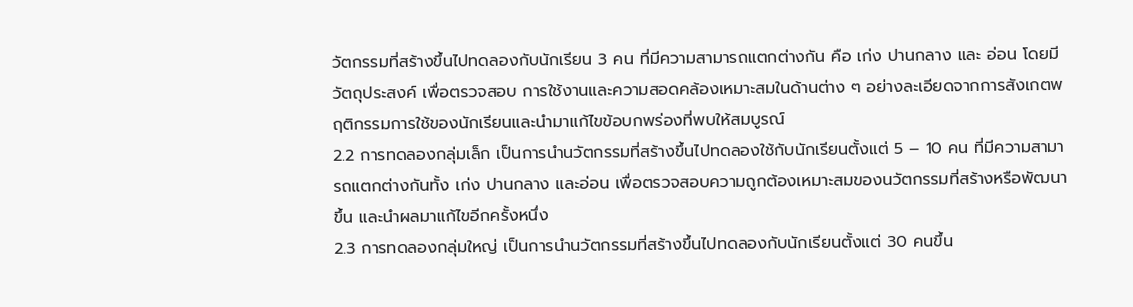วัตกรรมที่สร้างขึ้นไปทดลองกับนักเรียน 3 คน ที่มีความสามารถแตกต่างกัน คือ เก่ง ปานกลาง และ อ่อน โดยมีวัตถุประสงค์ เพื่อตรวจสอบ การใช้งานและความสอดคล้องเหมาะสมในด้านต่าง ๆ อย่างละเอียดจากการสังเกตพฤติกรรมการใช้ของนักเรียนและนำมาแก้ไขข้อบกพร่องที่พบให้สมบูรณ์
2.2 การทดลองกลุ่มเล็ก เป็นการนำนวัตกรรมที่สร้างขึ้นไปทดลองใช้กับนักเรียนตั้งแต่ 5 – 10 คน ที่มีความสามารถแตกต่างกันทั้ง เก่ง ปานกลาง และอ่อน เพื่อตรวจสอบความถูกต้องเหมาะสมของนวัตกรรมที่สร้างหรือพัฒนาขึ้น และนำผลมาแก้ไขอีกครั้งหนึ่ง
2.3 การทดลองกลุ่มใหญ่ เป็นการนำนวัตกรรมที่สร้างขึ้นไปทดลองกับนักเรียนตั้งแต่ 30 คนขึ้น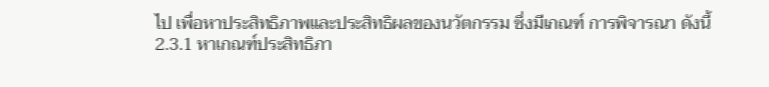ไป เพื่อหาประสิทธิภาพและประสิทธิผลของนวัตกรรม ซึ่งมีเกณฑ์ การพิจารณา ดังนี้
2.3.1 หาเกณฑ์ประสิทธิภา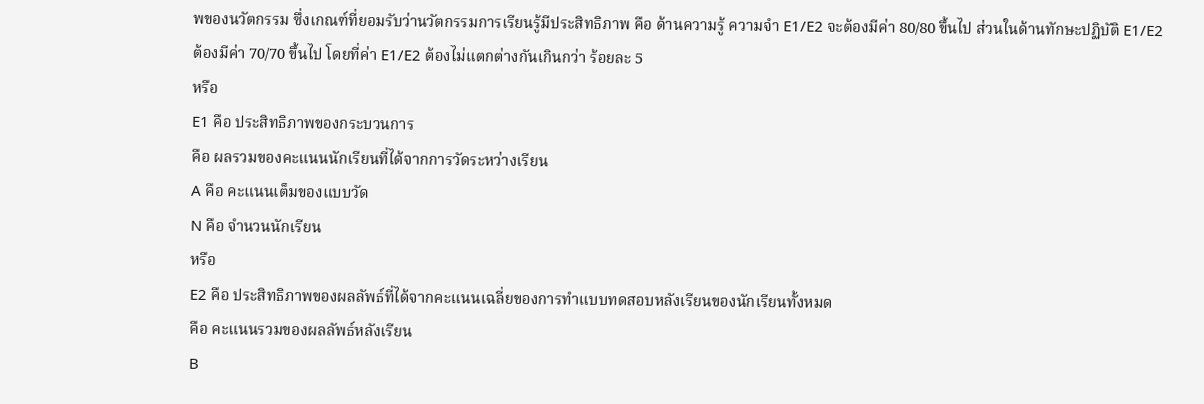พของนวัตกรรม ซึ่งเกณฑ์ที่ยอมรับว่านวัตกรรมการเรียนรู้มีประสิทธิภาพ คือ ด้านความรู้ ความจำ E1/E2 จะต้องมีค่า 80/80 ขึ้นไป ส่วนในด้านทักษะปฏิบัติ E1/E2 ต้องมีค่า 70/70 ขึ้นไป โดยที่ค่า E1/E2 ต้องไม่แตกต่างกันเกินกว่า ร้อยละ 5
หรือ
E1 คือ ประสิทธิภาพของกระบวนการ
คือ ผลรวมของคะแนนนักเรียนที่ได้จากการวัดระหว่างเรียน
A คือ คะแนนเต็มของแบบวัด
N คือ จำนวนนักเรียน
หรือ
E2 คือ ประสิทธิภาพของผลลัพธ์ที่ได้จากคะแนนเฉลี่ยของการทำแบบทดสอบหลังเรียนของนักเรียนทั้งหมด
คือ คะแนนรวมของผลลัพธ์หลังเรียน
B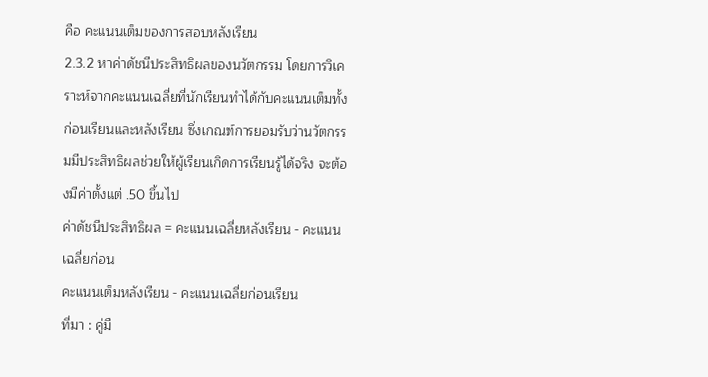คือ คะแนนเต็มของการสอบหลังเรียน
2.3.2 หาค่าดัชนีประสิทธิผลของนวัตกรรม โดยการวิเคราะห์จากคะแนนเฉลี่ยที่นักเรียนทำได้กับคะแนนเต็มทั้งก่อนเรียนและหลังเรียน ซึ่งเกณฑ์การยอมรับว่านวัตกรรมมีประสิทธิผลช่วยให้ผู้เรียนเกิดการเรียนรู้ได้จริง จะต้องมีค่าตั้งแต่ .50 ขึ้นไป
ค่าดัชนีประสิทธิผล = คะแนนเฉลี่ยหลังเรียน - คะแนนเฉลี่ยก่อน
คะแนนเต็มหลังเรียน - คะแนนเฉลี่ยก่อนเรียน
ที่มา : คู่มื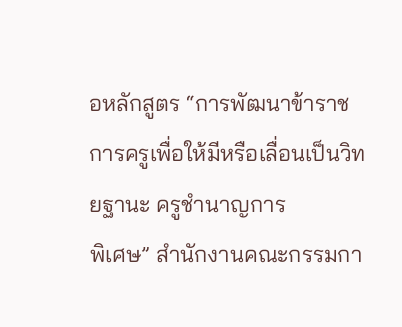อหลักสูตร “การพัฒนาข้าราชการครูเพื่อให้มีหรือเลื่อนเป็นวิทยฐานะ ครูชำนาญการ
พิเศษ” สำนักงานคณะกรรมกา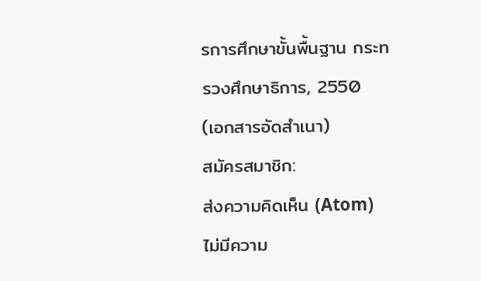รการศึกษาขั้นพื้นฐาน กระทรวงศึกษาธิการ, 2550
(เอกสารอัดสำเนา)
สมัครสมาชิก:
ส่งความคิดเห็น (Atom)
ไม่มีความ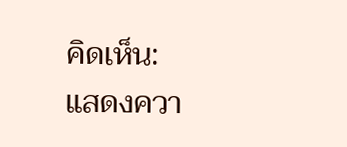คิดเห็น:
แสดงควา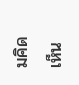มคิดเห็น